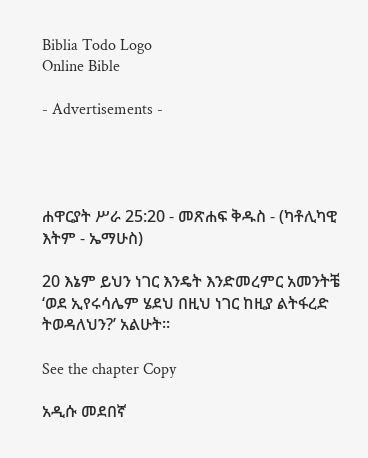Biblia Todo Logo
Online Bible

- Advertisements -




ሐዋርያት ሥራ 25:20 - መጽሐፍ ቅዱስ - (ካቶሊካዊ እትም - ኤማሁስ)

20 እኔም ይህን ነገር እንዴት እንድመረምር አመንትቼ ‘ወደ ኢየሩሳሌም ሄደህ በዚህ ነገር ከዚያ ልትፋረድ ትወዳለህን?’ አልሁት።

See the chapter Copy

አዲሱ መደበኛ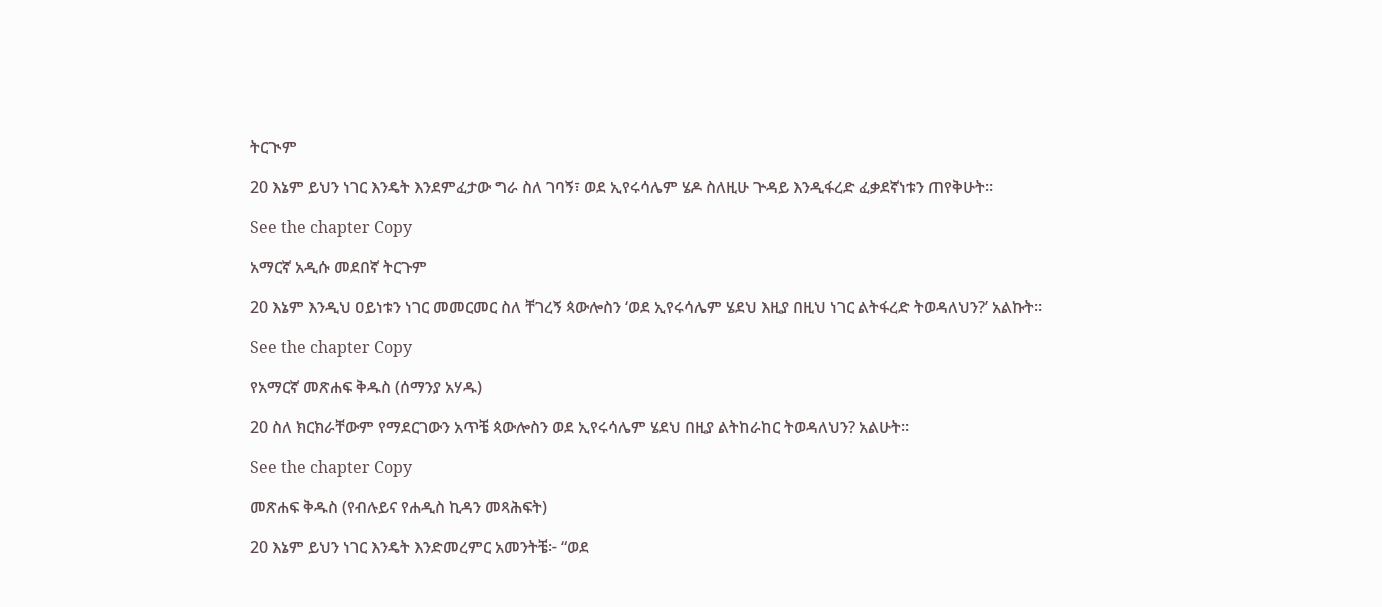ትርጒም

20 እኔም ይህን ነገር እንዴት እንደምፈታው ግራ ስለ ገባኝ፣ ወደ ኢየሩሳሌም ሄዶ ስለዚሁ ጕዳይ እንዲፋረድ ፈቃደኛነቱን ጠየቅሁት።

See the chapter Copy

አማርኛ አዲሱ መደበኛ ትርጉም

20 እኔም እንዲህ ዐይነቱን ነገር መመርመር ስለ ቸገረኝ ጳውሎስን ‘ወደ ኢየሩሳሌም ሄደህ እዚያ በዚህ ነገር ልትፋረድ ትወዳለህን?’ አልኩት።

See the chapter Copy

የአማርኛ መጽሐፍ ቅዱስ (ሰማንያ አሃዱ)

20 ስለ ክርክራቸውም የማደርገውን አጥቼ ጳውሎስን ወደ ኢየሩሳሌም ሄደህ በዚያ ልትከራከር ትወዳለህን? አልሁት።

See the chapter Copy

መጽሐፍ ቅዱስ (የብሉይና የሐዲስ ኪዳን መጻሕፍት)

20 እኔም ይህን ነገር እንዴት እንድመረምር አመንትቼ፦ “ወደ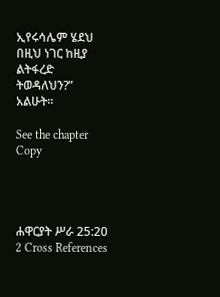ኢየሩሳሌም ሄደህ በዚህ ነገር ከዚያ ልትፋረድ ትወዳለህን?” አልሁት።

See the chapter Copy




ሐዋርያት ሥራ 25:20
2 Cross References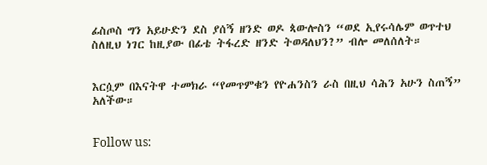ፊስጦስ ግን አይሁድን ደስ ያሰኝ ዘንድ ወዶ ጳውሎስን “ወደ ኢየሩሳሌም ወጥተህ ስለዚህ ነገር ከዚያው በፊቴ ትፋረድ ዘንድ ትወዳለህን?” ብሎ መለሰለት።


እርሷም በእናትዋ ተመክራ “የመጥምቁን የዮሐንስን ራስ በዚህ ሳሕን አሁን ስጠኝ” አለችው።


Follow us: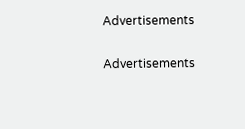Advertisements


Advertisements